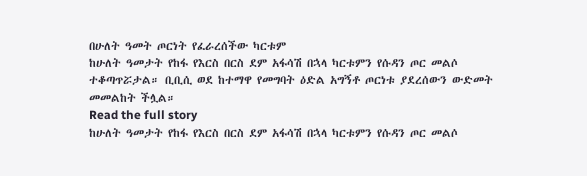በሁለት ዓመት ጦርነት የፈራረሰችው ካርቱም
ከሁለት ዓመታት የከፋ የእርስ በርስ ደም አፋሳሽ በኋላ ካርቱምን የሱዳን ጦር መልሶ ተቆጣጥሯታል። ቢቢሲ ወደ ከተማዋ የመግባት ዕድል አግኝቶ ጦርነቱ ያደረሰውን ውድመት መመልከት ችሏል።
Read the full story
ከሁለት ዓመታት የከፋ የእርስ በርስ ደም አፋሳሽ በኋላ ካርቱምን የሱዳን ጦር መልሶ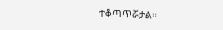ተቆጣጥሯታል።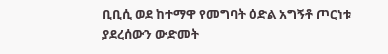ቢቢሲ ወደ ከተማዋ የመግባት ዕድል አግኝቶ ጦርነቱ ያደረሰውን ውድመት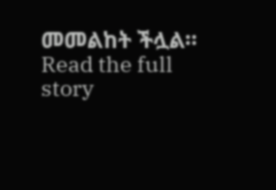መመልከት ችሏል።
Read the full story